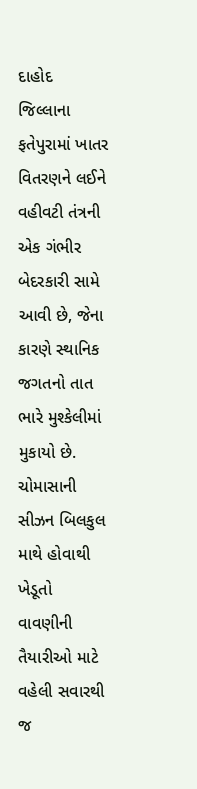દાહોદ જિલ્લાના ફતેપુરામાં ખાતર વિતરણને લઈને વહીવટી તંત્રની એક ગંભીર બેદરકારી સામે આવી છે, જેના કારણે સ્થાનિક જગતનો તાત ભારે મુશ્કેલીમાં મુકાયો છે. ચોમાસાની સીઝન બિલકુલ માથે હોવાથી ખેડૂતો વાવણીની તૈયારીઓ માટે વહેલી સવારથી જ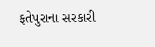ફતેપુરાના સરકારી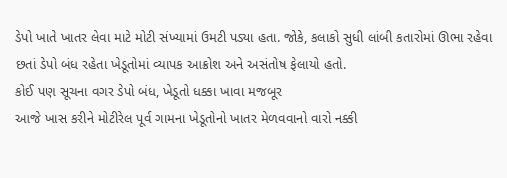ડેપો ખાતે ખાતર લેવા માટે મોટી સંખ્યામાં ઉમટી પડ્યા હતા. જોકે, કલાકો સુધી લાંબી કતારોમાં ઊભા રહેવા છતાં ડેપો બંધ રહેતા ખેડૂતોમાં વ્યાપક આક્રોશ અને અસંતોષ ફેલાયો હતો.
કોઈ પણ સૂચના વગર ડેપો બંધ, ખેડૂતો ધક્કા ખાવા મજબૂર
આજે ખાસ કરીને મોટીરેલ પૂર્વ ગામના ખેડૂતોનો ખાતર મેળવવાનો વારો નક્કી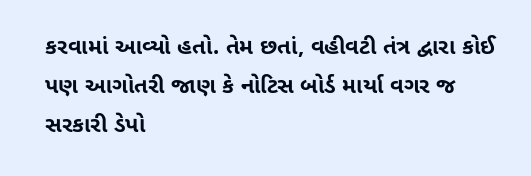કરવામાં આવ્યો હતો. તેમ છતાં, વહીવટી તંત્ર દ્વારા કોઈ પણ આગોતરી જાણ કે નોટિસ બોર્ડ માર્યા વગર જ સરકારી ડેપો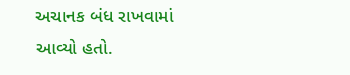અચાનક બંધ રાખવામાં આવ્યો હતો.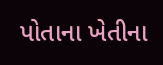પોતાના ખેતીના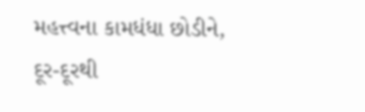મહત્ત્વના કામધંધા છોડીને, દૂર-દૂરથી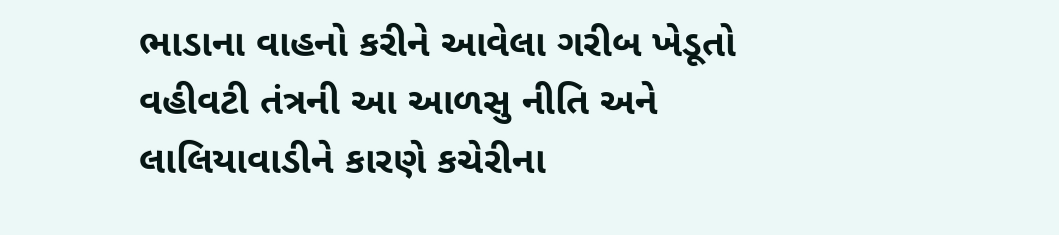ભાડાના વાહનો કરીને આવેલા ગરીબ ખેડૂતો વહીવટી તંત્રની આ આળસુ નીતિ અને લાલિયાવાડીને કારણે કચેરીના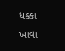ધક્કા ખાવા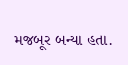મજબૂર બન્યા હતા.